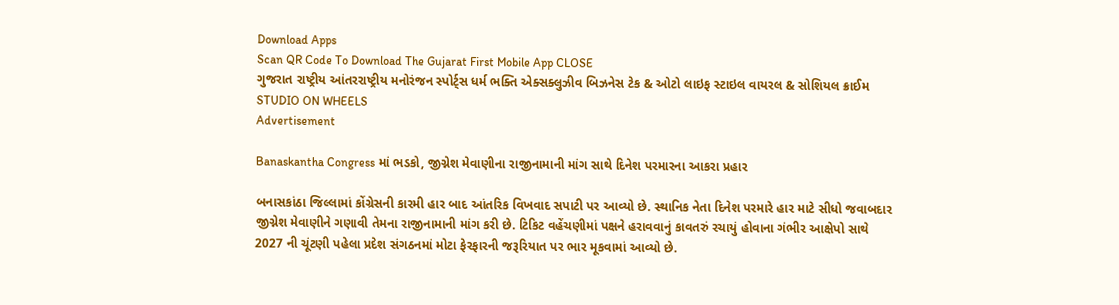Download Apps
Scan QR Code To Download The Gujarat First Mobile App CLOSE
ગુજરાત રાષ્ટ્રીય આંતરરાષ્ટ્રીય મનોરંજન સ્પોર્ટ્સ ધર્મ ભક્તિ એક્સક્લુઝીવ બિઝનેસ ટેક & ઓટો લાઇફ સ્ટાઇલ વાયરલ & સોશિયલ ક્રાઈમ STUDIO ON WHEELS
Advertisement

Banaskantha Congress માં ભડકો, જીગ્નેશ મેવાણીના રાજીનામાની માંગ સાથે દિનેશ પરમારના આકરા પ્રહાર

બનાસકાંઠા જિલ્લામાં કોંગ્રેસની કારમી હાર બાદ આંતરિક વિખવાદ સપાટી પર આવ્યો છે. સ્થાનિક નેતા દિનેશ પરમારે હાર માટે સીધો જવાબદાર જીગ્નેશ મેવાણીને ગણાવી તેમના રાજીનામાની માંગ કરી છે. ટિકિટ વહેંચણીમાં પક્ષને હરાવવાનું કાવતરું રચાયું હોવાના ગંભીર આક્ષેપો સાથે 2027 ની ચૂંટણી પહેલા પ્રદેશ સંગઠનમાં મોટા ફેરફારની જરૂરિયાત પર ભાર મૂકવામાં આવ્યો છે.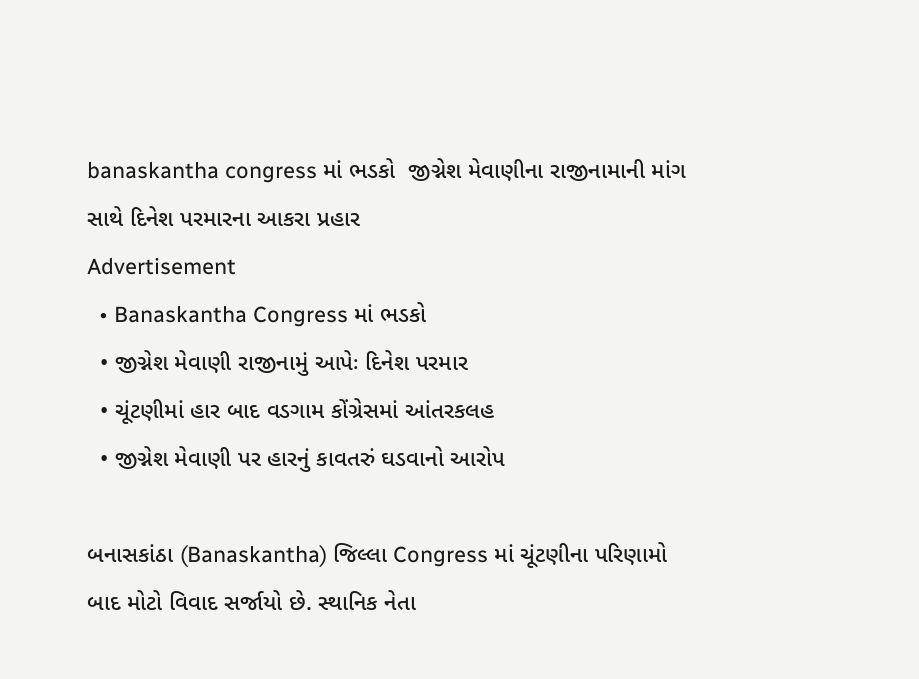banaskantha congress માં ભડકો  જીગ્નેશ મેવાણીના રાજીનામાની માંગ સાથે દિનેશ પરમારના આકરા પ્રહાર
Advertisement
  • Banaskantha Congress માં ભડકો
  • જીગ્નેશ મેવાણી રાજીનામું આપેઃ દિનેશ પરમાર
  • ચૂંટણીમાં હાર બાદ વડગામ કોંગ્રેસમાં આંતરકલહ
  • જીગ્નેશ મેવાણી પર હારનું કાવતરું ઘડવાનો આરોપ

બનાસકાંઠા (Banaskantha) જિલ્લા Congress માં ચૂંટણીના પરિણામો બાદ મોટો વિવાદ સર્જાયો છે. સ્થાનિક નેતા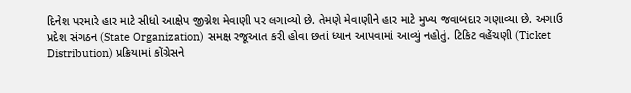દિનેશ પરમારે હાર માટે સીધો આક્ષેપ જીગ્નેશ મેવાણી પર લગાવ્યો છે. તેમણે મેવાણીને હાર માટે મુખ્ય જવાબદાર ગણાવ્યા છે. અગાઉ પ્રદેશ સંગઠન (State Organization) સમક્ષ રજૂઆત કરી હોવા છતાં ધ્યાન આપવામાં આવ્યું નહોતું. ટિકિટ વહેંચણી (Ticket Distribution) પ્રક્રિયામાં કોંગ્રેસને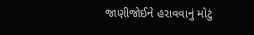જાણીજોઈને હરાવવાનું મોટું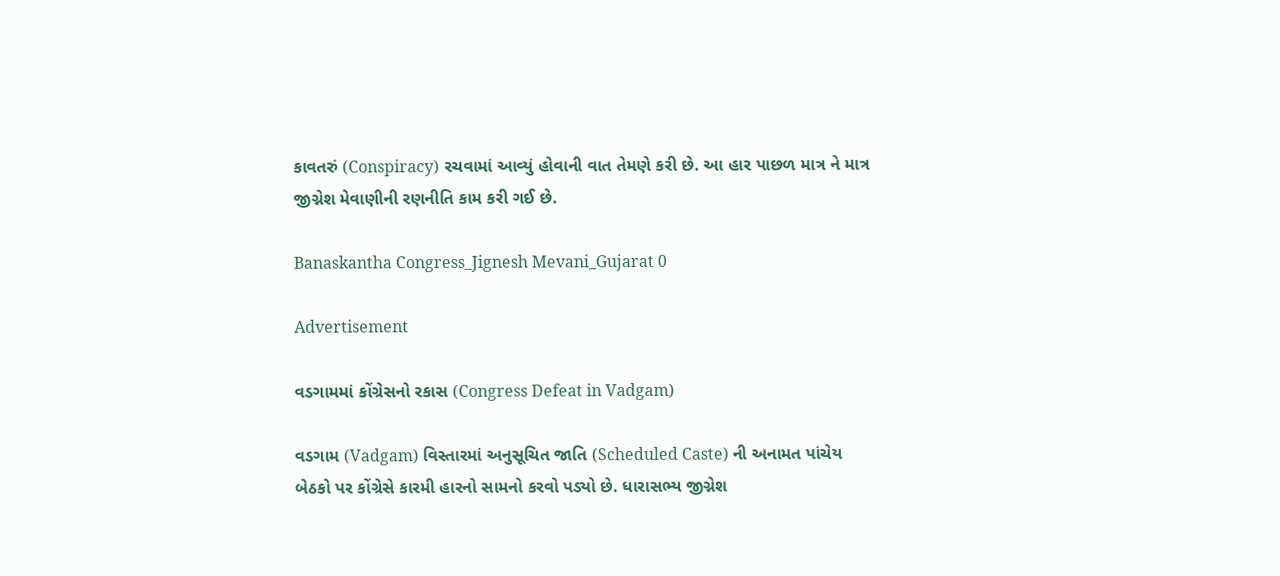કાવતરું (Conspiracy) રચવામાં આવ્યું હોવાની વાત તેમણે કરી છે. આ હાર પાછળ માત્ર ને માત્ર જીગ્નેશ મેવાણીની રણનીતિ કામ કરી ગઈ છે.

Banaskantha Congress_Jignesh Mevani_Gujarat 0

Advertisement

વડગામમાં કોંગ્રેસનો રકાસ (Congress Defeat in Vadgam)

વડગામ (Vadgam) વિસ્તારમાં અનુસૂચિત જાતિ (Scheduled Caste) ની અનામત પાંચેય બેઠકો પર કોંગ્રેસે કારમી હારનો સામનો કરવો પડ્યો છે. ધારાસભ્ય જીગ્નેશ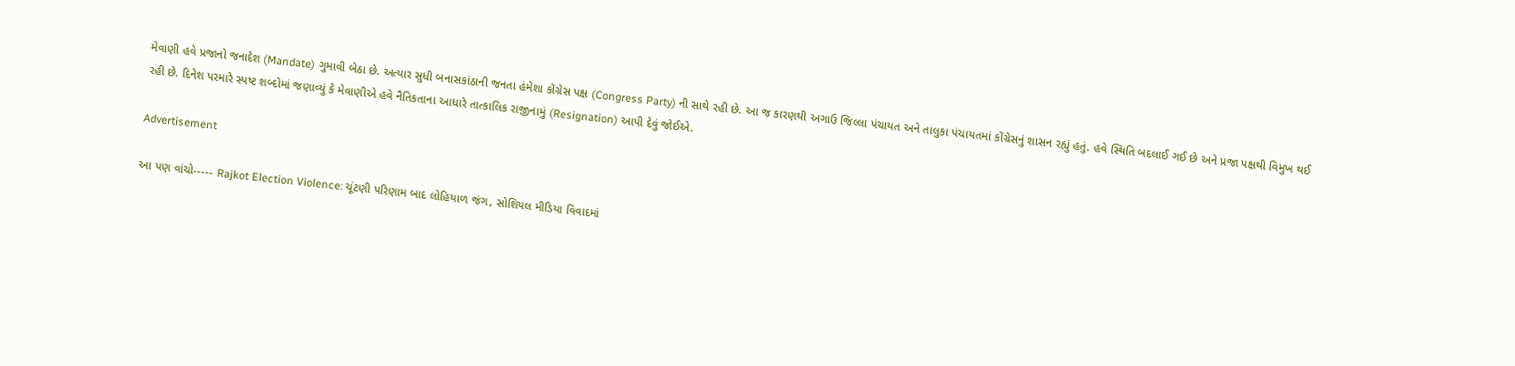મેવાણી હવે પ્રજાનો જનાદેશ (Mandate) ગુમાવી બેઠા છે. અત્યાર સુધી બનાસકાંઠાની જનતા હંમેશા કોંગ્રેસ પક્ષ (Congress Party) ની સાથે રહી છે. આ જ કારણથી અગાઉ જિલ્લા પંચાયત અને તાલુકા પંચાયતમાં કોંગ્રેસનું શાસન રહ્યું હતું. હવે સ્થિતિ બદલાઈ ગઈ છે અને પ્રજા પક્ષથી વિમુખ થઈ રહી છે. દિનેશ પરમારે સ્પષ્ટ શબ્દોમાં જણાવ્યું કે મેવાણીએ હવે નૈતિકતાના આધારે તાત્કાલિક રાજીનામું (Resignation) આપી દેવું જોઈએ.

Advertisement

આ પણ વાંચો----- Rajkot Election Violence: ચૂંટણી પરિણામ બાદ લોહિયાળ જંગ, સોશિયલ મીડિયા વિવાદમાં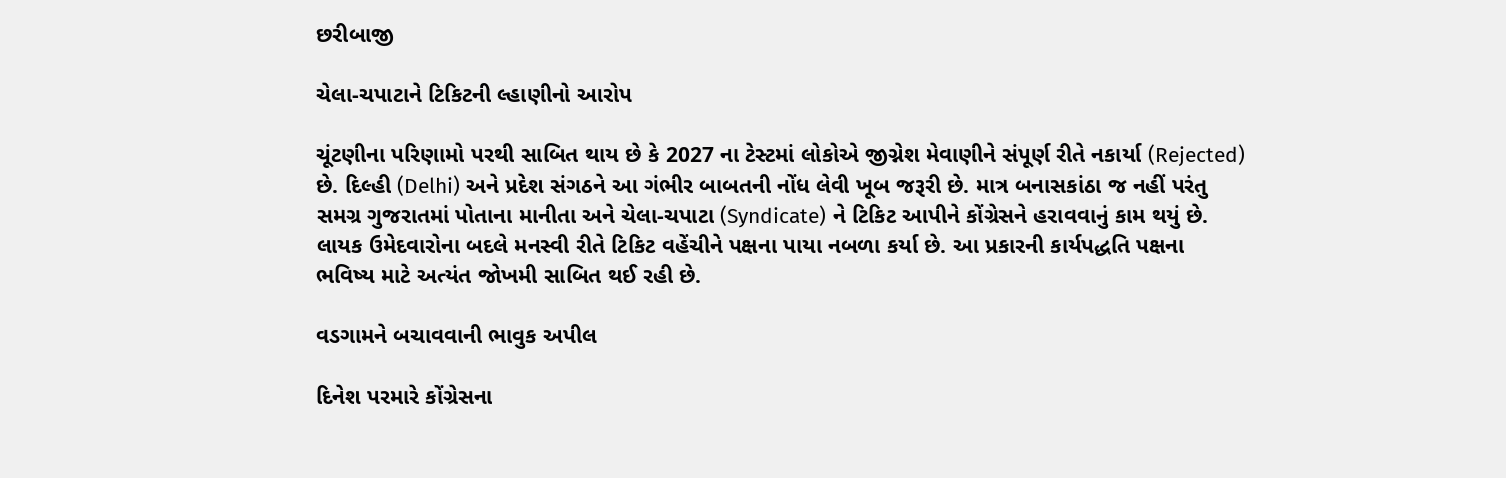છરીબાજી

ચેલા-ચપાટાને ટિકિટની લ્હાણીનો આરોપ

ચૂંટણીના પરિણામો પરથી સાબિત થાય છે કે 2027 ના ટેસ્ટમાં લોકોએ જીગ્નેશ મેવાણીને સંપૂર્ણ રીતે નકાર્યા (Rejected) છે. દિલ્હી (Delhi) અને પ્રદેશ સંગઠને આ ગંભીર બાબતની નોંધ લેવી ખૂબ જરૂરી છે. માત્ર બનાસકાંઠા જ નહીં પરંતુ સમગ્ર ગુજરાતમાં પોતાના માનીતા અને ચેલા-ચપાટા (Syndicate) ને ટિકિટ આપીને કોંગ્રેસને હરાવવાનું કામ થયું છે. લાયક ઉમેદવારોના બદલે મનસ્વી રીતે ટિકિટ વહેંચીને પક્ષના પાયા નબળા કર્યા છે. આ પ્રકારની કાર્યપદ્ધતિ પક્ષના ભવિષ્ય માટે અત્યંત જોખમી સાબિત થઈ રહી છે.

વડગામને બચાવવાની ભાવુક અપીલ

દિનેશ પરમારે કોંગ્રેસના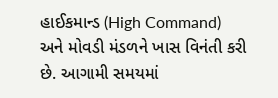હાઈકમાન્ડ (High Command) અને મોવડી મંડળને ખાસ વિનંતી કરી છે. આગામી સમયમાં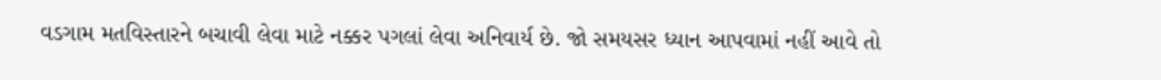વડગામ મતવિસ્તારને બચાવી લેવા માટે નક્કર પગલાં લેવા અનિવાર્ય છે. જો સમયસર ધ્યાન આપવામાં નહીં આવે તો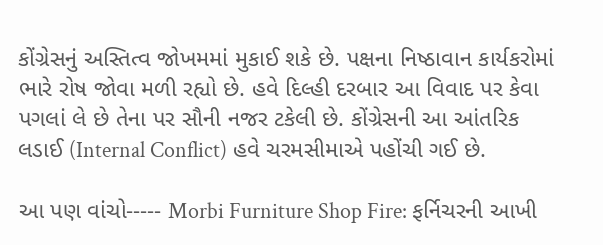કોંગ્રેસનું અસ્તિત્વ જોખમમાં મુકાઈ શકે છે. પક્ષના નિષ્ઠાવાન કાર્યકરોમાં ભારે રોષ જોવા મળી રહ્યો છે. હવે દિલ્હી દરબાર આ વિવાદ પર કેવા પગલાં લે છે તેના પર સૌની નજર ટકેલી છે. કોંગ્રેસની આ આંતરિક લડાઈ (Internal Conflict) હવે ચરમસીમાએ પહોંચી ગઈ છે.

આ પણ વાંચો----- Morbi Furniture Shop Fire: ફર્નિચરની આખી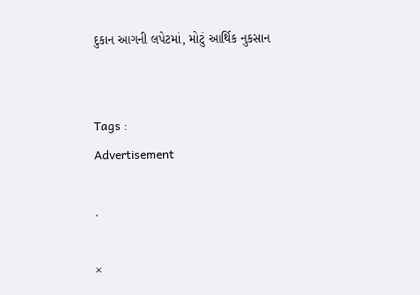દુકાન આગની લપેટમાં, મોટું આર્થિક નુકસાન


Tags :
Advertisement

.

×